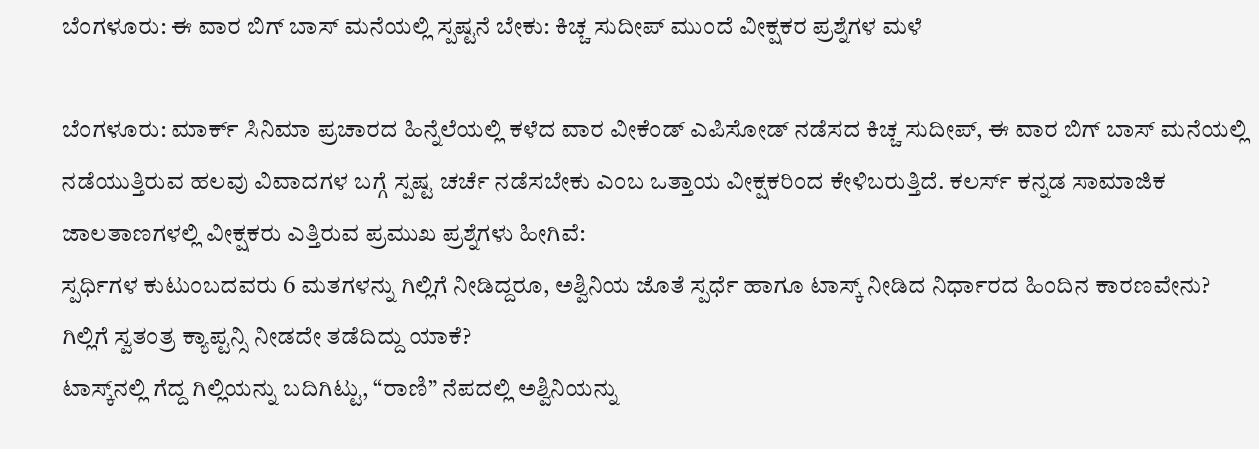ಬೆಂಗಳೂರು: ಈ ವಾರ ಬಿಗ್ ಬಾಸ್ ಮನೆಯಲ್ಲಿ ಸ್ಪಷ್ಟನೆ ಬೇಕು: ಕಿಚ್ಚ ಸುದೀಪ್‌ ಮುಂದೆ ವೀಕ್ಷಕರ ಪ್ರಶ್ನೆಗಳ ಮಳೆ

ಬೆಂಗಳೂರು: ಮಾರ್ಕ್‌ ಸಿನಿಮಾ ಪ್ರಚಾರದ ಹಿನ್ನೆಲೆಯಲ್ಲಿ ಕಳೆದ ವಾರ ವೀಕೆಂಡ್‌ ಎಪಿಸೋಡ್‌ ನಡೆಸದ ಕಿಚ್ಚ ಸುದೀಪ್‌, ಈ ವಾರ ಬಿಗ್ ಬಾಸ್ ಮನೆಯಲ್ಲಿ ನಡೆಯುತ್ತಿರುವ ಹಲವು ವಿವಾದಗಳ ಬಗ್ಗೆ ಸ್ಪಷ್ಟ ಚರ್ಚೆ ನಡೆಸಬೇಕು ಎಂಬ ಒತ್ತಾಯ ವೀಕ್ಷಕರಿಂದ ಕೇಳಿಬರುತ್ತಿದೆ. ಕಲರ್ಸ್‌ ಕನ್ನಡ ಸಾಮಾಜಿಕ ಜಾಲತಾಣಗಳಲ್ಲಿ ವೀಕ್ಷಕರು ಎತ್ತಿರುವ ಪ್ರಮುಖ ಪ್ರಶ್ನೆಗಳು ಹೀಗಿವೆ:
ಸ್ಪರ್ಧಿಗಳ ಕುಟುಂಬದವರು 6 ಮತಗಳನ್ನು ಗಿಲ್ಲಿಗೆ ನೀಡಿದ್ದರೂ, ಅಶ್ವಿನಿಯ ಜೊತೆ ಸ್ಪರ್ಧೆ ಹಾಗೂ ಟಾಸ್ಕ್ ನೀಡಿದ ನಿರ್ಧಾರದ ಹಿಂದಿನ ಕಾರಣವೇನು?
ಗಿಲ್ಲಿಗೆ ಸ್ವತಂತ್ರ ಕ್ಯಾಪ್ಟನ್ಸಿ ನೀಡದೇ ತಡೆದಿದ್ದು ಯಾಕೆ?
ಟಾಸ್ಕ್‌ನಲ್ಲಿ ಗೆದ್ದ ಗಿಲ್ಲಿಯನ್ನು ಬದಿಗಿಟ್ಟು, “ರಾಣಿ” ನೆಪದಲ್ಲಿ ಅಶ್ವಿನಿಯನ್ನು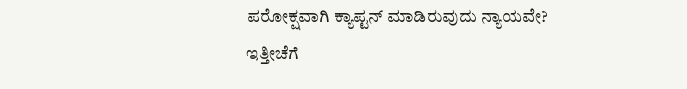ಪರೋಕ್ಷವಾಗಿ ಕ್ಯಾಪ್ಟನ್ ಮಾಡಿರುವುದು ನ್ಯಾಯವೇ?
ಇತ್ತೀಚೆಗೆ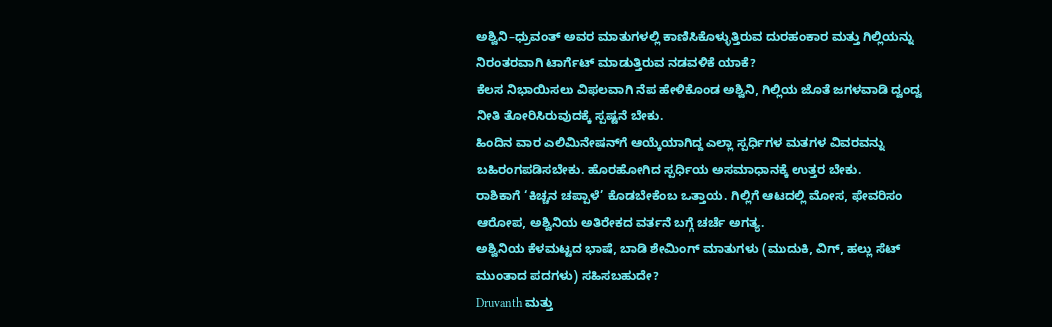ಅಶ್ವಿನಿ–ಧ್ರುವಂತ್‌ ಅವರ ಮಾತುಗಳಲ್ಲಿ ಕಾಣಿಸಿಕೊಳ್ಳುತ್ತಿರುವ ದುರಹಂಕಾರ ಮತ್ತು ಗಿಲ್ಲಿಯನ್ನು ನಿರಂತರವಾಗಿ ಟಾರ್ಗೆಟ್ ಮಾಡುತ್ತಿರುವ ನಡವಳಿಕೆ ಯಾಕೆ?
ಕೆಲಸ ನಿಭಾಯಿಸಲು ವಿಫಲವಾಗಿ ನೆಪ ಹೇಳಿಕೊಂಡ ಅಶ್ವಿನಿ, ಗಿಲ್ಲಿಯ ಜೊತೆ ಜಗಳವಾಡಿ ದ್ವಂದ್ವ ನೀತಿ ತೋರಿಸಿರುವುದಕ್ಕೆ ಸ್ಪಷ್ಟನೆ ಬೇಕು.
ಹಿಂದಿನ ವಾರ ಎಲಿಮಿನೇಷನ್‌ಗೆ ಆಯ್ಕೆಯಾಗಿದ್ದ ಎಲ್ಲಾ ಸ್ಪರ್ಧಿಗಳ ಮತಗಳ ವಿವರವನ್ನು ಬಹಿರಂಗಪಡಿಸಬೇಕು. ಹೊರಹೋಗಿದ ಸ್ಪರ್ಧಿಯ ಅಸಮಾಧಾನಕ್ಕೆ ಉತ್ತರ ಬೇಕು.
ರಾಶಿಕಾಗೆ ‘ಕಿಚ್ಚನ ಚಪ್ಪಾಳೆ’ ಕೊಡಬೇಕೆಂಬ ಒತ್ತಾಯ. ಗಿಲ್ಲಿಗೆ ಆಟದಲ್ಲಿ ಮೋಸ, ಫೇವರಿಸಂ ಆರೋಪ, ಅಶ್ವಿನಿಯ ಅತಿರೇಕದ ವರ್ತನೆ ಬಗ್ಗೆ ಚರ್ಚೆ ಅಗತ್ಯ.
ಅಶ್ವಿನಿಯ ಕೆಳಮಟ್ಟದ ಭಾಷೆ, ಬಾಡಿ ಶೇಮಿಂಗ್‌ ಮಾತುಗಳು (ಮುದುಕಿ, ವಿಗ್‌, ಹಲ್ಲು ಸೆಟ್‌ ಮುಂತಾದ ಪದಗಳು) ಸಹಿಸಬಹುದೇ?
Druvanth ಮತ್ತು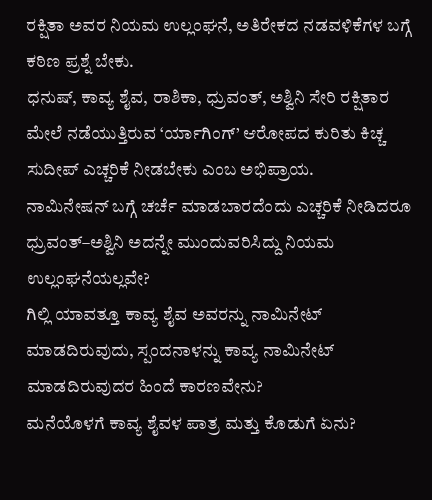ರಕ್ಷಿತಾ ಅವರ ನಿಯಮ ಉಲ್ಲಂಘನೆ, ಅತಿರೇಕದ ನಡವಳಿಕೆಗಳ ಬಗ್ಗೆ ಕಠಿಣ ಪ್ರಶ್ನೆ ಬೇಕು.
ಧನುಷ್‌, ಕಾವ್ಯ ಶೈವ, ರಾಶಿಕಾ, ಧ್ರುವಂತ್‌, ಅಶ್ವಿನಿ ಸೇರಿ ರಕ್ಷಿತಾರ ಮೇಲೆ ನಡೆಯುತ್ತಿರುವ ‘ರ್ಯಾಗಿಂಗ್‌’ ಆರೋಪದ ಕುರಿತು ಕಿಚ್ಚ ಸುದೀಪ್‌ ಎಚ್ಚರಿಕೆ ನೀಡಬೇಕು ಎಂಬ ಅಭಿಪ್ರಾಯ.
ನಾಮಿನೇಷನ್‌ ಬಗ್ಗೆ ಚರ್ಚೆ ಮಾಡಬಾರದೆಂದು ಎಚ್ಚರಿಕೆ ನೀಡಿದರೂ ಧ್ರುವಂತ್‌–ಅಶ್ವಿನಿ ಅದನ್ನೇ ಮುಂದುವರಿಸಿದ್ದು ನಿಯಮ ಉಲ್ಲಂಘನೆಯಲ್ಲವೇ?
ಗಿಲ್ಲಿ ಯಾವತ್ತೂ ಕಾವ್ಯ ಶೈವ ಅವರನ್ನು ನಾಮಿನೇಟ್ ಮಾಡದಿರುವುದು, ಸ್ಪಂದನಾಳನ್ನು ಕಾವ್ಯ ನಾಮಿನೇಟ್ ಮಾಡದಿರುವುದರ ಹಿಂದೆ ಕಾರಣವೇನು?
ಮನೆಯೊಳಗೆ ಕಾವ್ಯ ಶೈವಳ ಪಾತ್ರ ಮತ್ತು ಕೊಡುಗೆ ಏನು?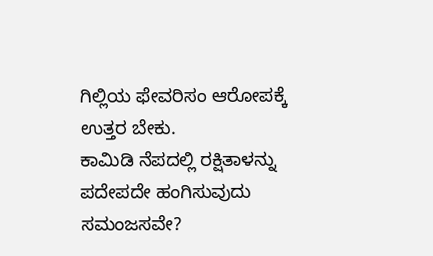ಗಿಲ್ಲಿಯ ಫೇವರಿಸಂ ಆರೋಪಕ್ಕೆ ಉತ್ತರ ಬೇಕು.
ಕಾಮಿಡಿ ನೆಪದಲ್ಲಿ ರಕ್ಷಿತಾಳನ್ನು ಪದೇಪದೇ ಹಂಗಿಸುವುದು ಸಮಂಜಸವೇ?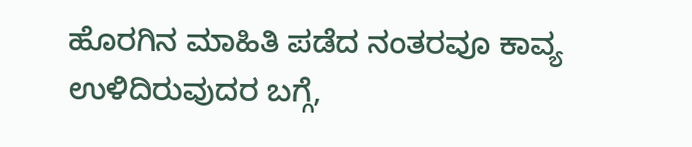ಹೊರಗಿನ ಮಾಹಿತಿ ಪಡೆದ ನಂತರವೂ ಕಾವ್ಯ ಉಳಿದಿರುವುದರ ಬಗ್ಗೆ,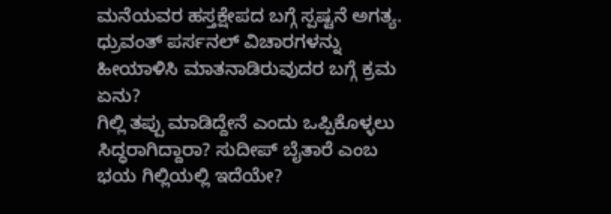ಮನೆಯವರ ಹಸ್ತಕ್ಷೇಪದ ಬಗ್ಗೆ ಸ್ಪಷ್ಟನೆ ಅಗತ್ಯ.
ಧ್ರುವಂತ್‌ ಪರ್ಸನಲ್ ವಿಚಾರಗಳನ್ನು ಹೀಯಾಳಿಸಿ ಮಾತನಾಡಿರುವುದರ ಬಗ್ಗೆ ಕ್ರಮ ಏನು?
ಗಿಲ್ಲಿ ತಪ್ಪು ಮಾಡಿದ್ದೇನೆ ಎಂದು ಒಪ್ಪಿಕೊಳ್ಳಲು ಸಿದ್ಧರಾಗಿದ್ದಾರಾ? ಸುದೀಪ್‌ ಬೈತಾರೆ ಎಂಬ ಭಯ ಗಿಲ್ಲಿಯಲ್ಲಿ ಇದೆಯೇ?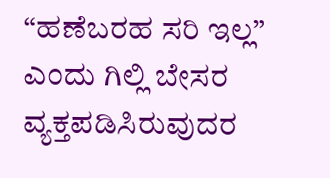“ಹಣೆಬರಹ ಸರಿ ಇಲ್ಲ” ಎಂದು ಗಿಲ್ಲಿ ಬೇಸರ ವ್ಯಕ್ತಪಡಿಸಿರುವುದರ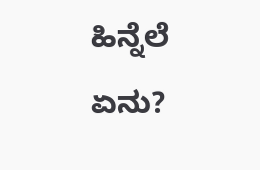ಹಿನ್ನೆಲೆ ಏನು?